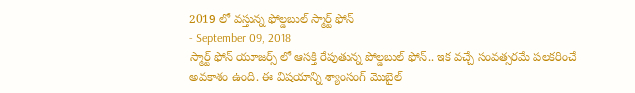2019 లో వస్తున్న ఫోల్డబుల్ స్మార్ట్ ఫోన్
- September 09, 2018
స్మార్ట్ ఫోన్ యూజర్స్ లో ఆసక్తి రేపుతున్న పోల్డబుల్ ఫోన్.. ఇక వచ్చే సంవత్సరమే పలకరించే అవకాశం ఉంది. ఈ విషయాన్ని శ్యాంసంగ్ మొబైల్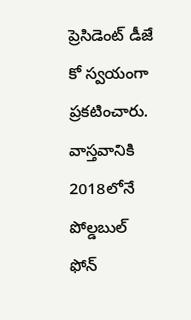ప్రెసిడెంట్ డీజే కో స్వయంగా ప్రకటించారు. వాస్తవానికి 2018లోనే పోల్డబుల్ ఫోన్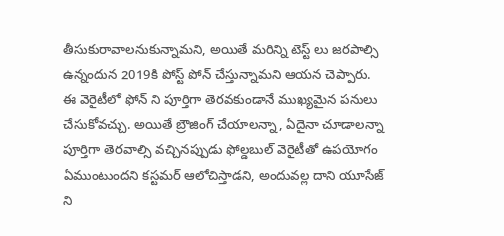తీసుకురావాలనుకున్నామని, అయితే మరిన్ని టెస్ట్ లు జరపాల్సి ఉన్నందున 2019కి పోస్ట్ పోన్ చేస్తున్నామని ఆయన చెప్పారు.
ఈ వెరైటీలో ఫోన్ ని పూర్తిగా తెరవకుండానే ముఖ్యమైన పనులు చేసుకోవచ్చు. అయితే బ్రౌజింగ్ చేయాలన్నా, ఏదైనా చూడాలన్నా పూర్తిగా తెరవాల్సి వచ్చినప్పుడు ఫోల్డబుల్ వెరైటీతో ఉపయోగం ఏముంటుందని కస్టమర్ ఆలోచిస్తాడని, అందువల్ల దాని యూసేజ్ ని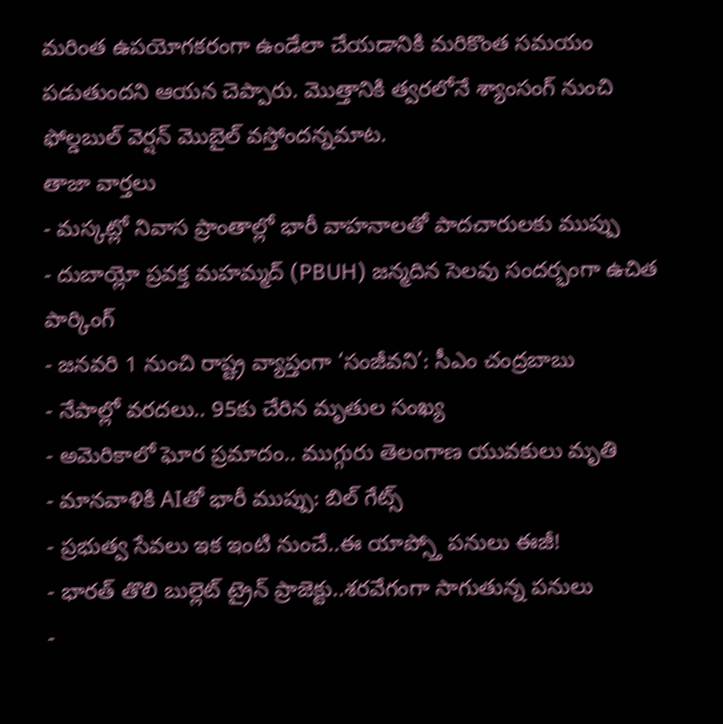మరింత ఉపయోగకరంగా ఉండేలా చేయడానికి మరికొంత సమయం పడుతుందని ఆయన చెప్పారు. మొత్తానికి త్వరలోనే శ్యాంసంగ్ నుంచి ఫోల్డబుల్ వెర్షన్ మొబైల్ వస్తోందన్నమాట.
తాజా వార్తలు
- మస్కట్లో నివాస ప్రాంతాల్లో భారీ వాహనాలతో పాదచారులకు ముప్పు
- దుబాయ్లో ప్రవక్త మహమ్మద్ (PBUH) జన్మదిన సెలవు సందర్భంగా ఉచిత పార్కింగ్
- జనవరి 1 నుంచి రాష్ట్ర వ్యాప్తంగా ‘సంజీవని’: సీఎం చంద్రబాబు
- నేపాల్లో వరదలు.. 95కు చేరిన మృతుల సంఖ్య
- అమెరికాలో ఘోర ప్రమాదం.. ముగ్గురు తెలంగాణ యువకులు మృతి
- మానవాళికి AIతో భారీ ముప్పు: బిల్ గేట్స్
- ప్రభుత్వ సేవలు ఇక ఇంటి నుంచే..ఈ యాప్స్తో పనులు ఈజీ!
- భారత్ తొలి బుల్లెట్ ట్రైన్ ప్రాజెక్టు..శరవేగంగా సాగుతున్న పనులు
-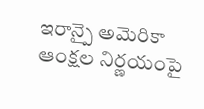ఇరాన్పై అమెరికా ఆంక్షల నిర్ణయంపై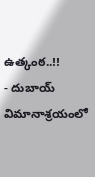ఉత్కంఠ..!!
- దుబాయ్ విమానాశ్రయంలో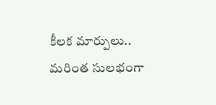కీలక మార్పులు.. మరింత సులభంగా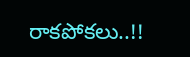రాకపోకలు..!!